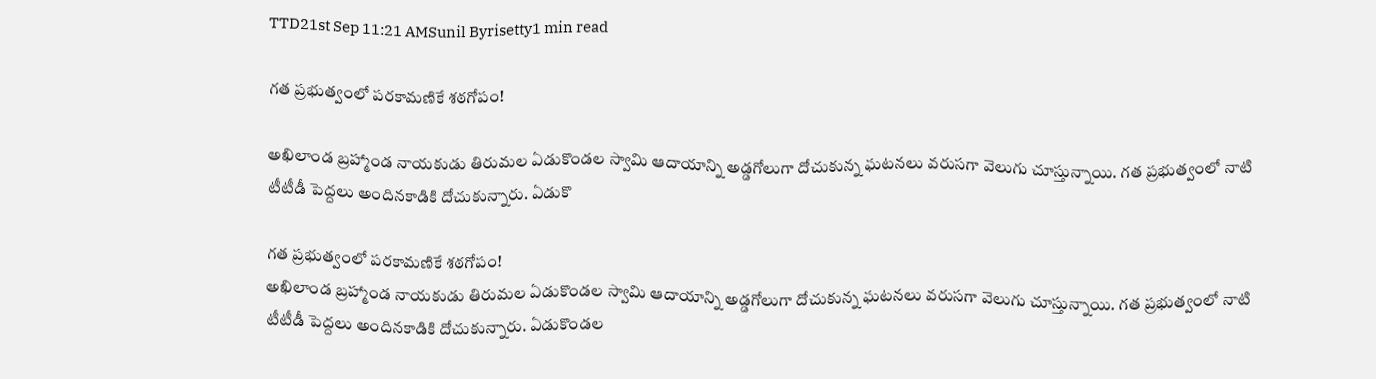TTD21st Sep 11:21 AMSunil Byrisetty1 min read

గత ప్రభుత్వంలో పరకామణికే శఠగోపం!

అఖిలాండ బ్రహ్మాండ నాయకుడు తిరుమల ఏడుకొండల స్వామి ఆదాయాన్ని అడ్డగోలుగా దోచుకున్న ఘటనలు వరుసగా వెలుగు చూస్తున్నాయి. గత ప్రభుత్వంలో నాటి టీటీడీ పెద్దలు అందినకాడికి దోచుకున్నారు. ఏడుకొ

గత ప్రభుత్వంలో పరకామణికే శఠగోపం!
అఖిలాండ బ్రహ్మాండ నాయకుడు తిరుమల ఏడుకొండల స్వామి ఆదాయాన్ని అడ్డగోలుగా దోచుకున్న ఘటనలు వరుసగా వెలుగు చూస్తున్నాయి. గత ప్రభుత్వంలో నాటి టీటీడీ పెద్దలు అందినకాడికి దోచుకున్నారు. ఏడుకొండల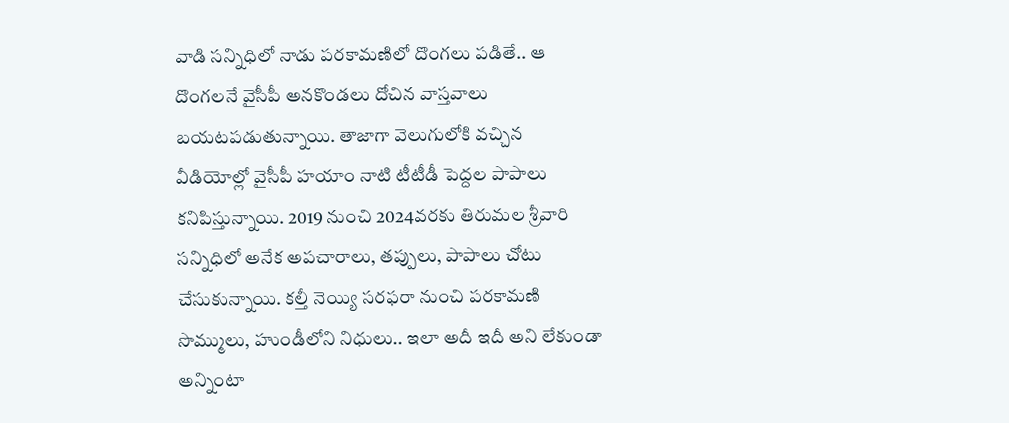వాడి సన్నిధిలో నాడు పరకామణిలో దొంగలు పడితే.. ఆ దొంగలనే వైసీపీ అనకొండలు దోచిన వాస్తవాలు బయటపడుతున్నాయి. తాజాగా వెలుగులోకి వచ్చిన వీడియోల్లో వైసీపీ హయాం నాటి టీటీడీ పెద్దల పాపాలు కనిపిస్తున్నాయి. 2019 నుంచి 2024వరకు తిరుమల శ్రీవారి సన్నిధిలో అనేక అపచారాలు, తప్పులు, పాపాలు చోటు చేసుకున్నాయి. కల్తీ నెయ్యి సరఫరా నుంచి పరకామణి సొమ్ములు, హుండీలోని నిధులు.. ఇలా అదీ ఇదీ అని లేకుండా అన్నింటా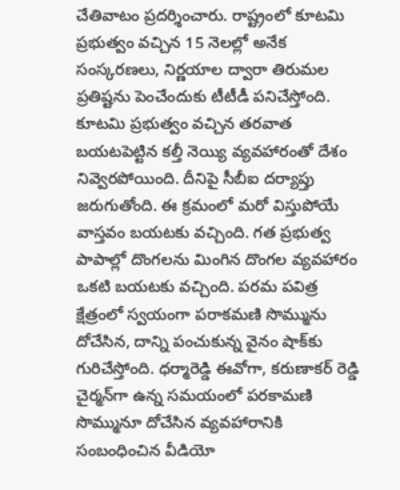చేతివాటం ప్రదర్శించారు. రాష్ట్రంలో కూటమి ప్రభుత్వం వచ్చిన 15 నెలల్లో అనేక సంస్కరణలు, నిర్ణయాల ద్వారా తిరుమల ప్రతిష్టను పెంచేందుకు టీటీడీ పనిచేస్తోంది. కూటమి ప్రభుత్వం వచ్చిన తరవాత బయటపెట్టిన కల్తీ నెయ్యి వ్యవహారంతో దేశం నివ్వెరపోయింది. దీనిపై సీబీఐ దర్యాప్తు జరుగుతోంది. ఈ క్రమంలో మరో విస్తుపోయే వాస్తవం బయటకు వచ్చింది. గత ప్రభుత్వ పాపాల్లో దొంగలను మింగిన దొంగల వ్యవహారం ఒకటి బయటకు వచ్చింది. పరమ పవిత్ర క్షేత్రంలో స్వయంగా పరాకమణి సొమ్మును దోచేసిన, దాన్ని పంచుకున్న వైనం షాక్‌కు గురిచేస్తోంది. ధర్మారెడ్డి ఈవోగా, కరుణాకర్ రెడ్డి చైర్మన్‌గా ఉన్న సమయంలో పరకామణి సొమ్మునూ దోచేసిన వ్యవహారానికి సంబంధించిన వీడియో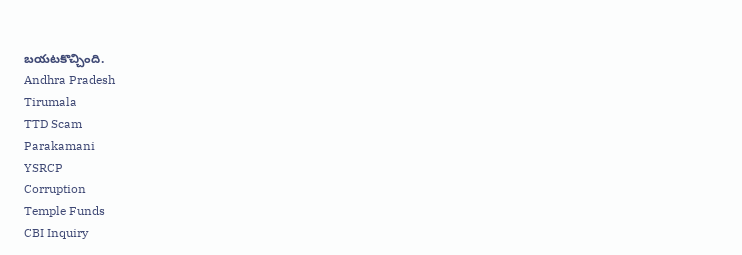బయటకొచ్చింది.
Andhra Pradesh
Tirumala
TTD Scam
Parakamani
YSRCP
Corruption
Temple Funds
CBI Inquiry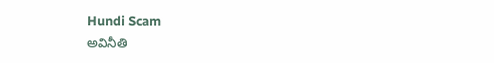Hundi Scam
అవినీతి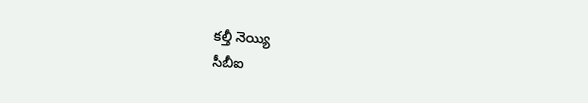కల్తీ నెయ్యి
సీబీఐ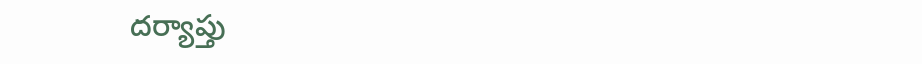దర్యాప్తు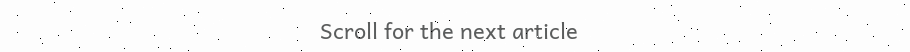Scroll for the next article